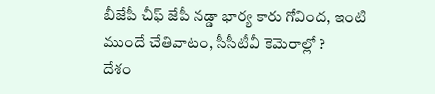బీజేపీ చీఫ్ జేపీ నడ్డా భార్య కారు గోవింద, ఇంటి ముందే చేతివాటం, సీసీటీవీ కెమెరాల్లో ?
దేశం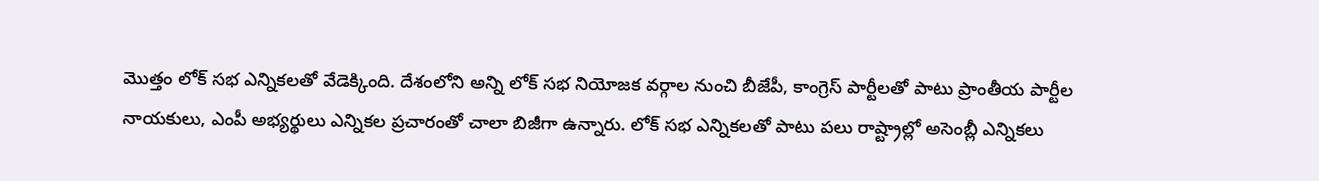మొత్తం లోక్ సభ ఎన్నికలతో వేడెక్కింది. దేశంలోని అన్ని లోక్ సభ నియోజక వర్గాల నుంచి బీజేపీ, కాంగ్రెస్ పార్టీలతో పాటు ప్రాంతీయ పార్టీల నాయకులు, ఎంపీ అభ్యర్థులు ఎన్నికల ప్రచారంతో చాలా బిజీగా ఉన్నారు. లోక్ సభ ఎన్నికలతో పాటు పలు రాష్ట్రాల్లో అసెంబ్లీ ఎన్నికలు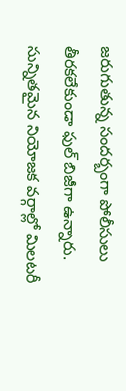జరుగుతున్న సందర్బంగా పోలీసులు తీరకలేకుండా ఫుల్ బిజీగా ఉన్నారు.
సున్నితమైన నియోజక వర్గాల్లో మిలటరీ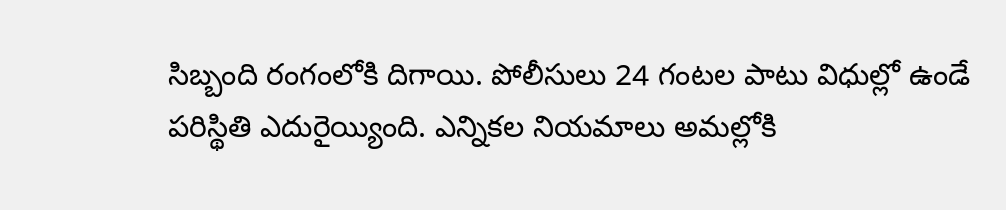సిబ్బంది రంగంలోకి దిగాయి. పోలీసులు 24 గంటల పాటు విధుల్లో ఉండే పరిస్థితి ఎదురైయ్యింది. ఎన్నికల నియమాలు అమల్లోకి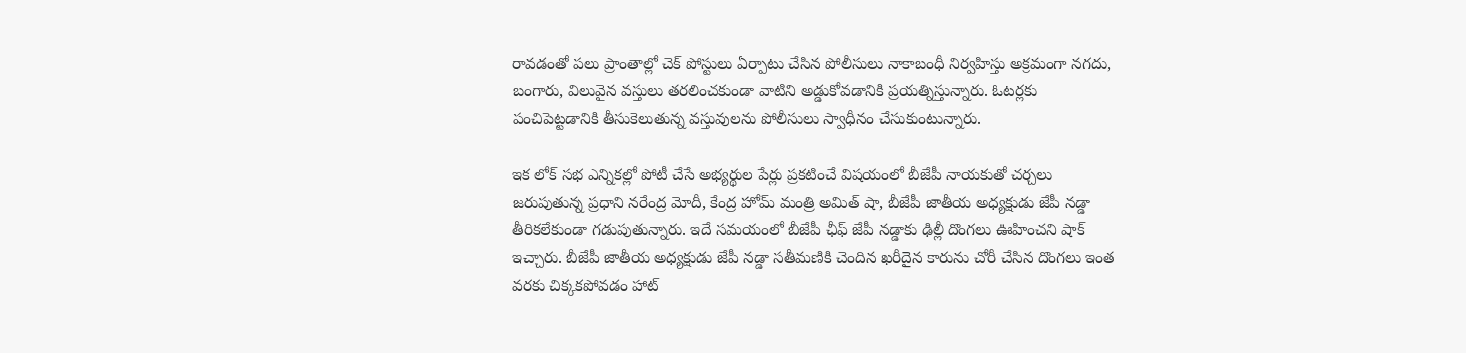రావడంతో పలు ప్రాంతాల్లో చెక్ పోస్టులు ఏర్పాటు చేసిన పోలీసులు నాకాబంధీ నిర్వహిస్తు అక్రమంగా నగదు, బంగారు, విలువైన వస్తులు తరలించకుండా వాటిని అడ్డుకోవడానికి ప్రయత్నిస్తున్నారు. ఓటర్లకు పంచిపెట్టడానికి తీసుకెలుతున్న వస్తువులను పోలీసులు స్వాధీనం చేసుకుంటున్నారు.

ఇక లోక్ సభ ఎన్నికల్లో పోటీ చేసే అభ్యర్థుల పేర్లు ప్రకటించే విషయంలో బీజేపీ నాయకుతో చర్చలు జరుపుతున్న ప్రధాని నరేంద్ర మోదీ, కేంద్ర హోమ్ మంత్రి అమిత్ షా, బీజేపీ జాతీయ అధ్యక్షుడు జేపీ నడ్డా తీరికలేకుండా గడుపుతున్నారు. ఇదే సమయంలో బీజేపీ ఛీఫ్ జేపీ నడ్డాకు ఢిల్లీ దొంగలు ఊహించని షాక్ ఇచ్చారు. బీజేపీ జాతీయ అధ్యక్షుడు జేపీ నడ్డా సతీమణికి చెందిన ఖరీదైన కారును చోరీ చేసిన దొంగలు ఇంత వరకు చిక్కకపోవడం హాట్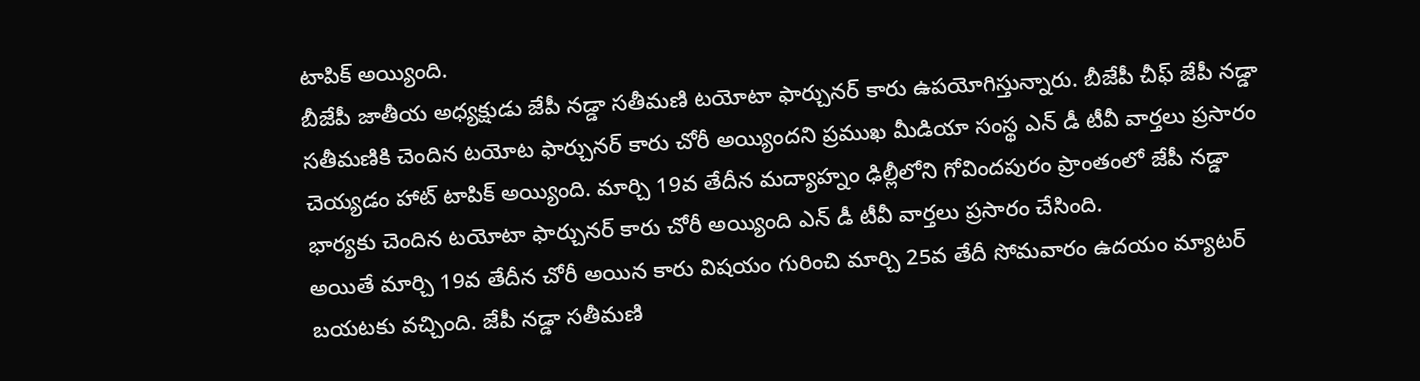టాపిక్ అయ్యింది.
బీజేపీ జాతీయ అధ్యక్షుడు జేపీ నడ్డా సతీమణి టయోటా ఫార్చునర్ కారు ఉపయోగిస్తున్నారు. బీజేపీ చీఫ్ జేపీ నడ్డా సతీమణికి చెందిన టయోట ఫార్చునర్ కారు చోరీ అయ్యిందని ప్రముఖ మీడియా సంస్థ ఎన్ డీ టీవీ వార్తలు ప్రసారం చెయ్యడం హాట్ టాపిక్ అయ్యింది. మార్చి 19వ తేదీన మద్యాహ్నం ఢిల్లీలోని గోవిందపురం ప్రాంతంలో జేపీ నడ్డా భార్యకు చెందిన టయోటా ఫార్చునర్ కారు చోరీ అయ్యింది ఎన్ డీ టీవీ వార్తలు ప్రసారం చేసింది.
అయితే మార్చి 19వ తేదీన చోరీ అయిన కారు విషయం గురించి మార్చి 25వ తేదీ సోమవారం ఉదయం మ్యాటర్ బయటకు వచ్చింది. జేపీ నడ్డా సతీమణి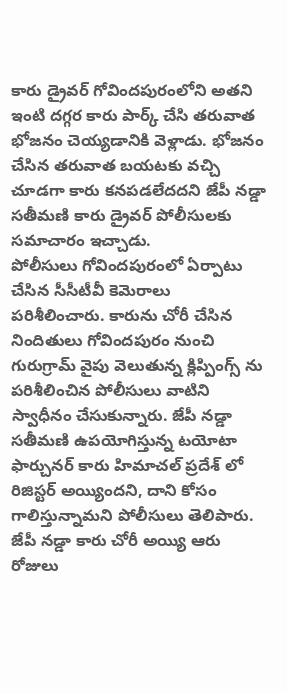కారు డ్రైవర్ గోవిందపురంలోని అతని ఇంటి దగ్గర కారు పార్క్ చేసి తరువాత భోజనం చెయ్యడానికి వెళ్లాడు. భోజనం చేసిన తరువాత బయటకు వచ్చి చూడగా కారు కనపడలేదదని జేపీ నడ్డా సతీమణి కారు డ్రైవర్ పోలీసులకు సమాచారం ఇచ్చాడు.
పోలీసులు గోవిందపురంలో ఏర్పాటు చేసిన సీసీటీవీ కెమెరాలు పరిశీలించారు. కారును చోరీ చేసిన నిందితులు గోవిందపురం నుంచి గురుగ్రామ్ వైపు వెలుతున్న క్లిప్పింగ్స్ ను పరిశీలించిన పోలీసులు వాటిని స్వాధీనం చేసుకున్నారు. జేపీ నడ్డా సతీమణి ఉపయోగిస్తున్న టయోటా ఫార్చునర్ కారు హిమాచల్ ప్రదేశ్ లో రిజిస్టర్ అయ్యిందని, దాని కోసం గాలిస్తున్నామని పోలీసులు తెలిపారు. జేపీ నడ్డా కారు చోరీ అయ్యి ఆరు రోజులు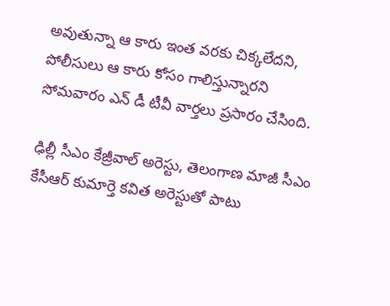అవుతున్నా ఆ కారు ఇంత వరకు చిక్కలేదని, పోలీసులు ఆ కారు కోసం గాలిస్తున్నారని సోమవారం ఎన్ డీ టీవీ వార్తలు ప్రసారం చేసింది.

ఢిల్లీ సీఎం కేజ్రీవాల్ అరెస్టు, తెలంగాణ మాజీ సీఎం కేసీఆర్ కుమార్తె కవిత అరెస్టుతో పాటు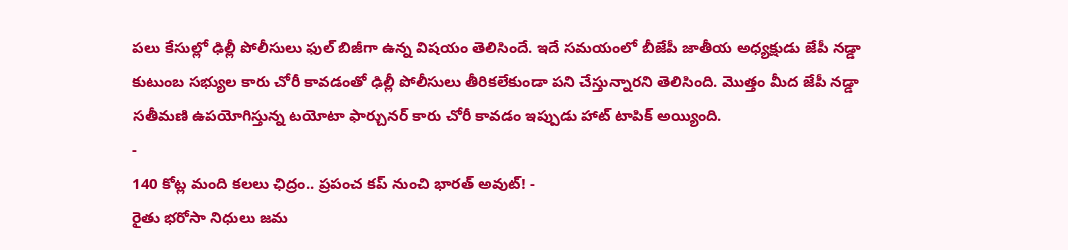పలు కేసుల్లో ఢిల్లీ పోలీసులు ఫుల్ బిజీగా ఉన్న విషయం తెలిసిందే. ఇదే సమయంలో బీజేపీ జాతీయ అధ్యక్షుడు జేపీ నడ్డా కుటుంబ సభ్యుల కారు చోరీ కావడంతో ఢిల్లీ పోలీసులు తీరికలేకుండా పని చేస్తున్నారని తెలిసింది. మొత్తం మీద జేపీ నడ్డా సతీమణి ఉపయోగిస్తున్న టయోటా ఫార్చునర్ కారు చోరీ కావడం ఇప్పుడు హాట్ టాపిక్ అయ్యింది.
-
140 కోట్ల మంది కలలు ఛిద్రం.. ప్రపంచ కప్ నుంచి భారత్ అవుట్! -
రైతు భరోసా నిధులు జమ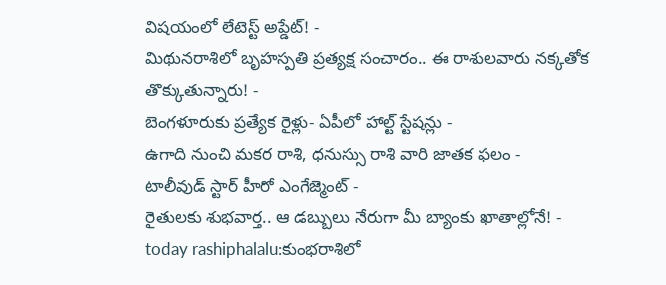విషయంలో లేటెస్ట్ అప్డేట్! -
మిథునరాశిలో బృహస్పతి ప్రత్యక్ష సంచారం.. ఈ రాశులవారు నక్కతోక తొక్కుతున్నారు! -
బెంగళూరుకు ప్రత్యేక రైళ్లు- ఏపీలో హాల్ట్ స్టేషన్లు -
ఉగాది నుంచి మకర రాశి, ధనుస్సు రాశి వారి జాతక ఫలం -
టాలీవుడ్ స్టార్ హీరో ఎంగేజ్మెంట్ -
రైతులకు శుభవార్త.. ఆ డబ్బులు నేరుగా మీ బ్యాంకు ఖాతాల్లోనే! -
today rashiphalalu:కుంభరాశిలో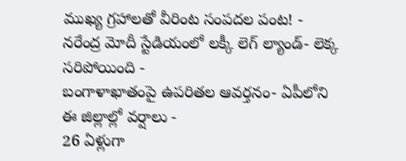ముఖ్య గ్రహాలతో వీరింట సంపదల పంట! -
నరేంద్ర మోదీ స్టేడియంలో లక్కీ లెగ్ ల్యాండ్- లెక్క సరిపోయింది -
బంగాళాఖాతంపై ఉపరితల ఆవర్తనం- ఏపీలోని ఈ జిల్లాల్లో వర్షాలు -
26 ఏళ్లుగా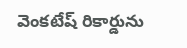వెంకటేష్ రికార్డును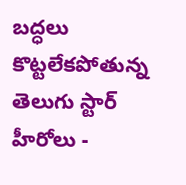బద్ధలు కొట్టలేకపోతున్న తెలుగు స్టార్ హీరోలు -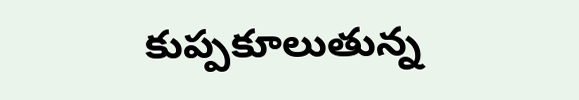కుప్పకూలుతున్న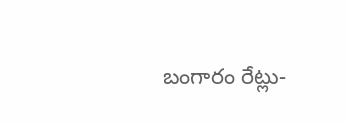బంగారం రేట్లు-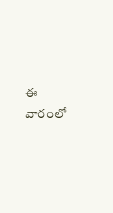ఈ వారంలో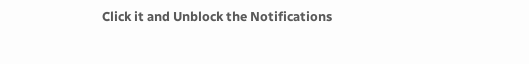Click it and Unblock the Notifications